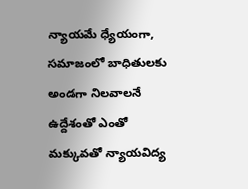న్యాయమే ధ్యేయంగా, సమాజంలో బాధితులకు అండగా నిలవాలనే ఉద్దేశంతో ఎంతో మక్కువతో న్యాయవిద్య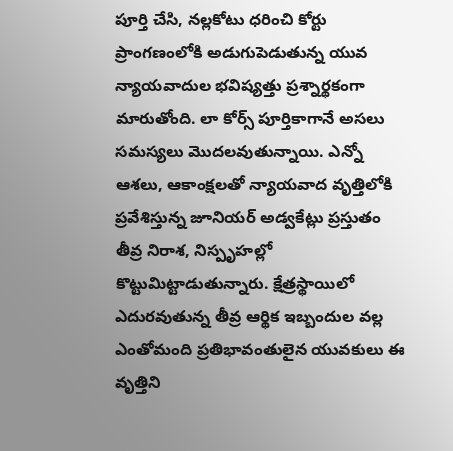పూర్తి చేసి, నల్లకోటు ధరించి కోర్టు ప్రాంగణంలోకి అడుగుపెడుతున్న యువ న్యాయవాదుల భవిష్యత్తు ప్రశ్నార్థకంగా మారుతోంది. లా కోర్స్ పూర్తికాగానే అసలు సమస్యలు మొదలవుతున్నాయి. ఎన్నో ఆశలు, ఆకాంక్షలతో న్యాయవాద వృత్తిలోకి ప్రవేశిస్తున్న జూనియర్ అడ్వకేట్లు ప్రస్తుతం తీవ్ర నిరాశ, నిస్పృహల్లో కొట్టుమిట్టాడుతున్నారు. క్షేత్రస్థాయిలో ఎదురవుతున్న తీవ్ర ఆర్థిక ఇబ్బందుల వల్ల ఎంతోమంది ప్రతిభావంతులైన యువకులు ఈ వృత్తిని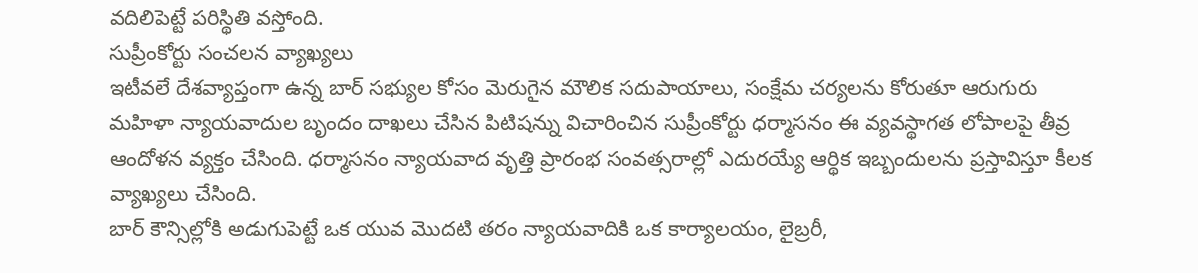వదిలిపెట్టే పరిస్థితి వస్తోంది.
సుప్రీంకోర్టు సంచలన వ్యాఖ్యలు
ఇటీవలే దేశవ్యాప్తంగా ఉన్న బార్ సభ్యుల కోసం మెరుగైన మౌలిక సదుపాయాలు, సంక్షేమ చర్యలను కోరుతూ ఆరుగురు మహిళా న్యాయవాదుల బృందం దాఖలు చేసిన పిటిషన్ను విచారించిన సుప్రీంకోర్టు ధర్మాసనం ఈ వ్యవస్థాగత లోపాలపై తీవ్ర ఆందోళన వ్యక్తం చేసింది. ధర్మాసనం న్యాయవాద వృత్తి ప్రారంభ సంవత్సరాల్లో ఎదురయ్యే ఆర్థిక ఇబ్బందులను ప్రస్తావిస్తూ కీలక వ్యాఖ్యలు చేసింది.
బార్ కౌన్సిల్లోకి అడుగుపెట్టే ఒక యువ మొదటి తరం న్యాయవాదికి ఒక కార్యాలయం, లైబ్రరీ,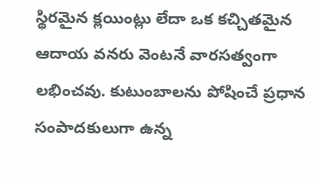స్థిరమైన క్లయింట్లు లేదా ఒక కచ్చితమైన ఆదాయ వనరు వెంటనే వారసత్వంగా లభించవు. కుటుంబాలను పోషించే ప్రధాన సంపాదకులుగా ఉన్న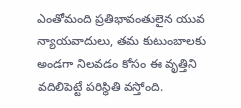ఎంతోమంది ప్రతిభావంతులైన యువ న్యాయవాదులు, తమ కుటుంబాలకు అండగా నిలవడం కోసం ఈ వృత్తిని వదిలిపెట్టే పరిస్థితి వస్తోంది.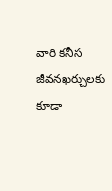వారి కనీస జీవనఖర్చులకు కూడా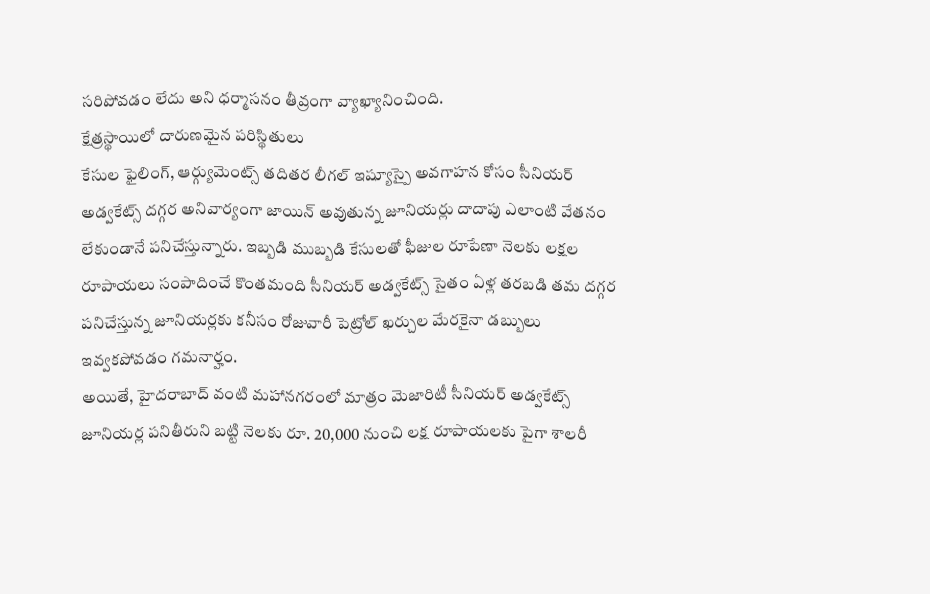సరిపోవడం లేదు అని ధర్మాసనం తీవ్రంగా వ్యాఖ్యానించింది.
క్షేత్రస్థాయిలో దారుణమైన పరిస్థితులు
కేసుల ఫైలింగ్, ఆర్గ్యుమెంట్స్ తదితర లీగల్ ఇష్యూస్పై అవగాహన కోసం సీనియర్ అడ్వకేట్స్ దగ్గర అనివార్యంగా జాయిన్ అవుతున్న జూనియర్లు దాదాపు ఎలాంటి వేతనం లేకుండానే పనిచేస్తున్నారు. ఇబ్బడి ముబ్బడి కేసులతో ఫీజుల రూపేణా నెలకు లక్షల రూపాయలు సంపాదించే కొంతమంది సీనియర్ అడ్వకేట్స్ సైతం ఏళ్ల తరబడి తమ దగ్గర పనిచేస్తున్న జూనియర్లకు కనీసం రోజువారీ పెట్రోల్ ఖర్చుల మేరకైనా డబ్బులు ఇవ్వకపోవడం గమనార్హం.
అయితే, హైదరాబాద్ వంటి మహానగరంలో మాత్రం మెజారిటీ సీనియర్ అడ్వకేట్స్ జూనియర్ల పనితీరుని బట్టి నెలకు రూ. 20,000 నుంచి లక్ష రూపాయలకు పైగా శాలరీ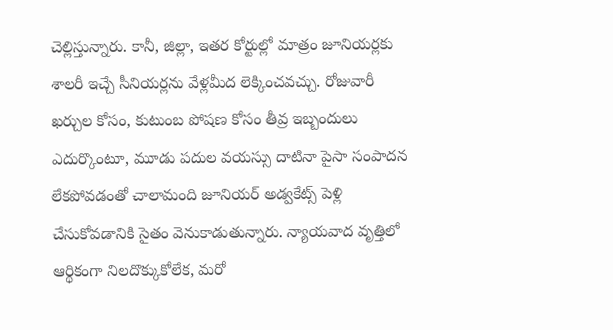చెల్లిస్తున్నారు. కానీ, జిల్లా, ఇతర కోర్టుల్లో మాత్రం జూనియర్లకు శాలరీ ఇచ్చే సీనియర్లను వేళ్లమీద లెక్కించవచ్చు. రోజువారీ ఖర్చుల కోసం, కుటుంబ పోషణ కోసం తీవ్ర ఇబ్బందులు ఎదుర్కొంటూ, మూడు పదుల వయస్సు దాటినా పైసా సంపాదన లేకపోవడంతో చాలామంది జూనియర్ అడ్వకేట్స్ పెళ్లి చేసుకోవడానికి సైతం వెనుకాడుతున్నారు. న్యాయవాద వృత్తిలో ఆర్థికంగా నిలదొక్కుకోలేక, మరో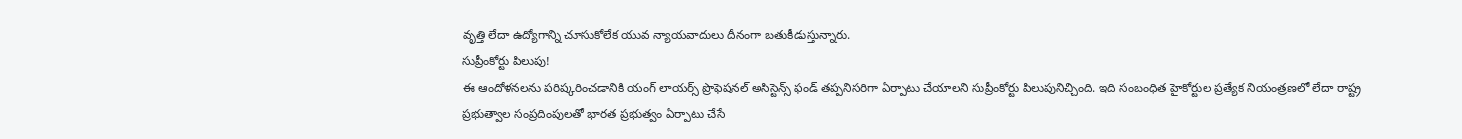వృత్తి లేదా ఉద్యోగాన్ని చూసుకోలేక యువ న్యాయవాదులు దీనంగా బతుకీడుస్తున్నారు.
సుప్రీంకోర్టు పిలుపు!
ఈ ఆందోళనలను పరిష్కరించడానికి యంగ్ లాయర్స్ ప్రొఫెషనల్ అసిస్టెన్స్ ఫండ్ తప్పనిసరిగా ఏర్పాటు చేయాలని సుప్రీంకోర్టు పిలుపునిచ్చింది. ఇది సంబంధిత హైకోర్టుల ప్రత్యేక నియంత్రణలో లేదా రాష్ట్ర ప్రభుత్వాల సంప్రదింపులతో భారత ప్రభుత్వం ఏర్పాటు చేసే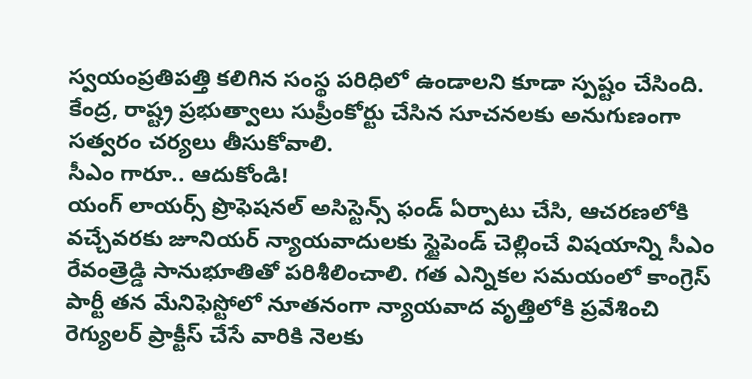స్వయంప్రతిపత్తి కలిగిన సంస్థ పరిధిలో ఉండాలని కూడా స్పష్టం చేసింది. కేంద్ర, రాష్ట్ర ప్రభుత్వాలు సుప్రీంకోర్టు చేసిన సూచనలకు అనుగుణంగా సత్వరం చర్యలు తీసుకోవాలి.
సీఎం గారూ.. ఆదుకోండి!
యంగ్ లాయర్స్ ప్రొఫెషనల్ అసిస్టెన్స్ ఫండ్ ఏర్పాటు చేసి, ఆచరణలోకి వచ్చేవరకు జూనియర్ న్యాయవాదులకు స్టైపెండ్ చెల్లించే విషయాన్ని సీఎం రేవంత్రెడ్డి సానుభూతితో పరిశీలించాలి. గత ఎన్నికల సమయంలో కాంగ్రెస్ పార్టీ తన మేనిఫెస్టోలో నూతనంగా న్యాయవాద వృత్తిలోకి ప్రవేశించి రెగ్యులర్ ప్రాక్టీస్ చేసే వారికి నెలకు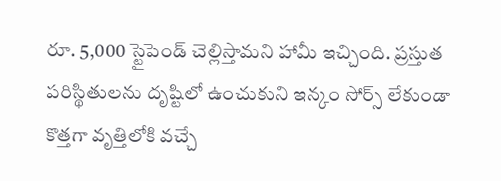రూ. 5,000 స్టైపెండ్ చెల్లిస్తామని హామీ ఇచ్చింది. ప్రస్తుత పరిస్థితులను దృష్టిలో ఉంచుకుని ఇన్కం సోర్స్ లేకుండా కొత్తగా వృత్తిలోకి వచ్చే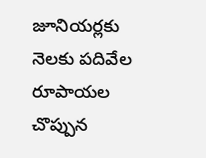జూనియర్లకు నెలకు పదివేల రూపాయల చొప్పున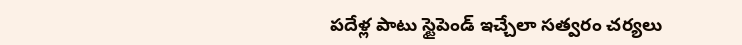పదేళ్ల పాటు స్టైపెండ్ ఇచ్చేలా సత్వరం చర్యలు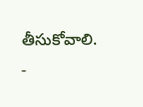తీసుకోవాలి.
-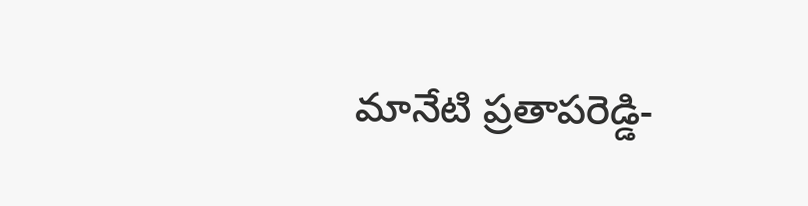మానేటి ప్రతాపరెడ్డి-